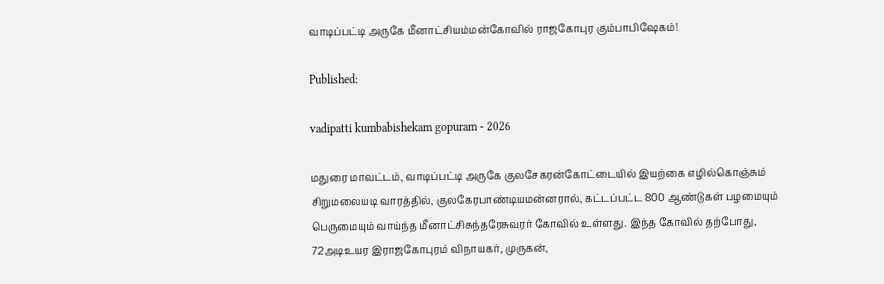வாடிப்பட்டி அருகே மீனாட்சியம்மன்கோவில் ராஜகோபுர கும்பாபிஷேகம்!

Published:

vadipatti kumbabishekam gopuram - 2026

மதுரை மாவட்டம், வாடிப்பட்டி அருகே குலசேகரன்கோட்டையில் இயற்கை எழில்கொஞ்சும் சிறுமலையடி வாரத்தில், குலகேரபாண்டியமன்னரால், கட்டப்பட்ட 800 ஆண்டுகள் பழமையும் பெருமையும் வாய்ந்த மீனாட்சிசுந்தரேசுவரர் கோவில் உள்ளது. இந்த கோவில் தற்போது, 72அடிஉயர இராஜகோபுரம் விநாயகர், முருகன்,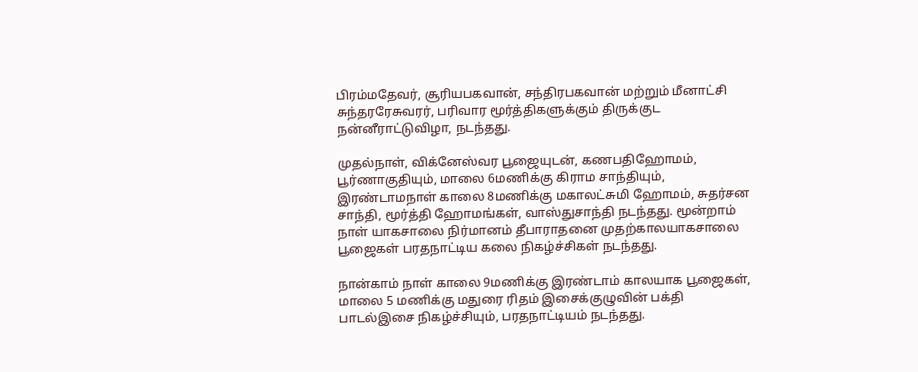பிரம்மதேவர், சூரியபகவான், சந்திரபகவான் மற்றும் மீனாட்சி சுந்தரரேசுவரர், பரிவார மூர்த்திகளுக்கும் திருக்குட நன்னீராட்டுவிழா, நடந்தது.

முதல்நாள், விக்னேஸ்வர பூஜையுடன், கணபதிஹோமம், பூர்ணாகுதியும், மாலை 6மணிக்கு கிராம சாந்தியும், இரண்டாமநாள் காலை 8மணிக்கு மகாலட்சுமி ஹோமம், சுதர்சன சாந்தி, மூர்த்தி ஹோமங்கள், வாஸ்துசாந்தி நடந்தது. மூன்றாம் நாள் யாகசாலை நிர்மானம் தீபாராதனை முதற்காலயாகசாலை பூஜைகள் பரதநாட்டிய கலை நிகழ்ச்சிகள் நடந்தது.

நான்காம் நாள் காலை 9மணிக்கு இரண்டாம் காலயாக பூஜைகள், மாலை 5 மணிக்கு மதுரை ரிதம் இசைக்குழுவின் பக்தி பாடல்இசை நிகழ்ச்சியும், பரதநாட்டியம் நடந்தது.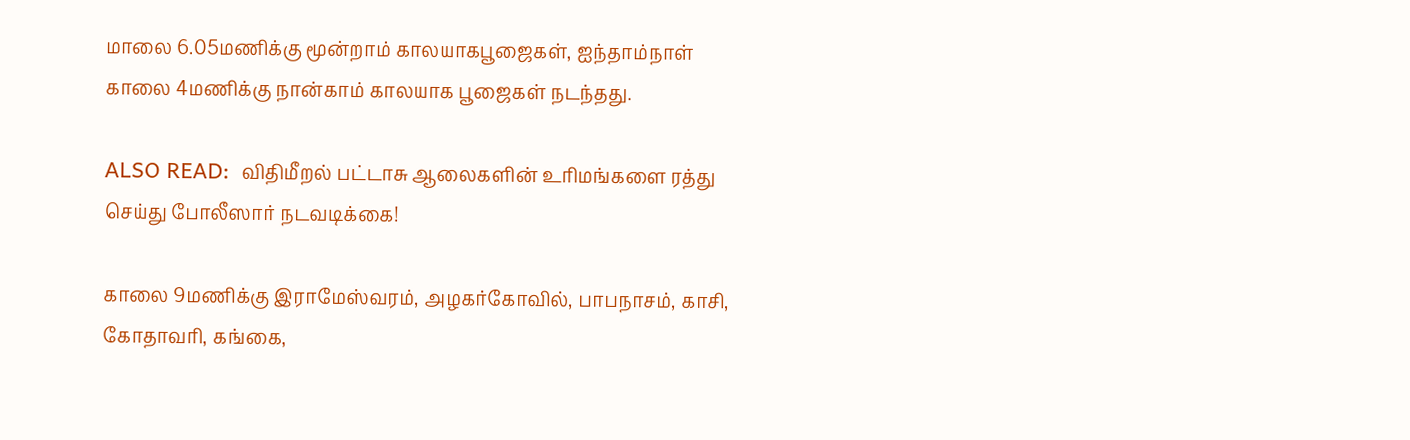மாலை 6.05மணிக்கு மூன்றாம் காலயாகபூஜைகள், ஐந்தாம்நாள் காலை 4மணிக்கு நான்காம் காலயாக பூஜைகள் நடந்தது.

ALSO READ:  விதிமீறல் பட்டாசு ஆலைகளின் உரிமங்களை ரத்து செய்து போலீஸார் நடவடிக்கை!

காலை 9மணிக்கு இராமேஸ்வரம், அழகர்கோவில், பாபநாசம், காசி, கோதாவரி, கங்கை,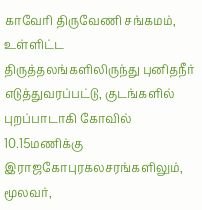காவேரி திருவேணி சங்கமம், உள்ளிட்ட திருத்தலங்களிலிருந்து புனிதநீர் எடுத்துவரப்பட்டு, குடங்களில் புறப்பாடாகி கோவில் 10.15மணிக்கு இராஜகோபுரகலசரங்களிலும், மூலவர்,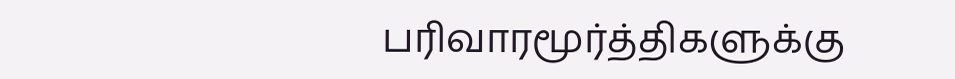பரிவாரமூர்த்திகளுக்கு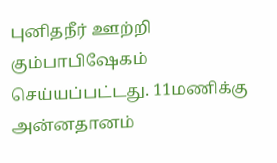புனிதநீர் ஊற்றி கும்பாபிஷேகம் செய்யப்பட்டது. 11மணிக்கு அன்னதானம்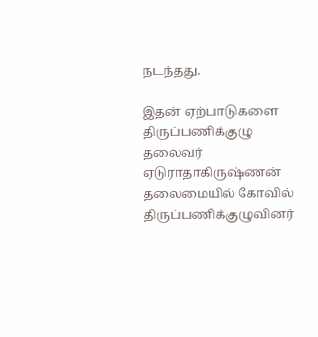நடந்தது.

இதன் ஏற்பாடுகளை திருப்பணிக்குழு தலைவர் ஏடுராதாகிருஷ்ணன் தலைமையில் கோவில் திருப்பணிக்குழுவினர்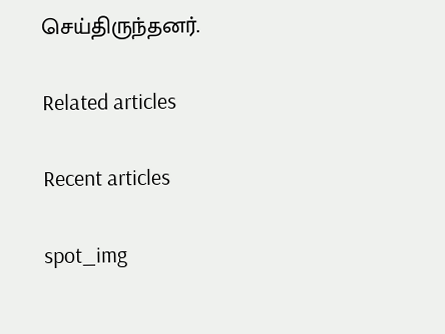செய்திருந்தனர்.

Related articles

Recent articles

spot_img